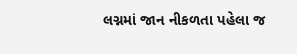લગ્નમાં જાન નીકળતા પહેલા જ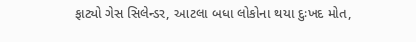ફાટ્યો ગેસ સિલેન્ડર, આટલા બધા લોકોના થયા દુઃખદ મોત,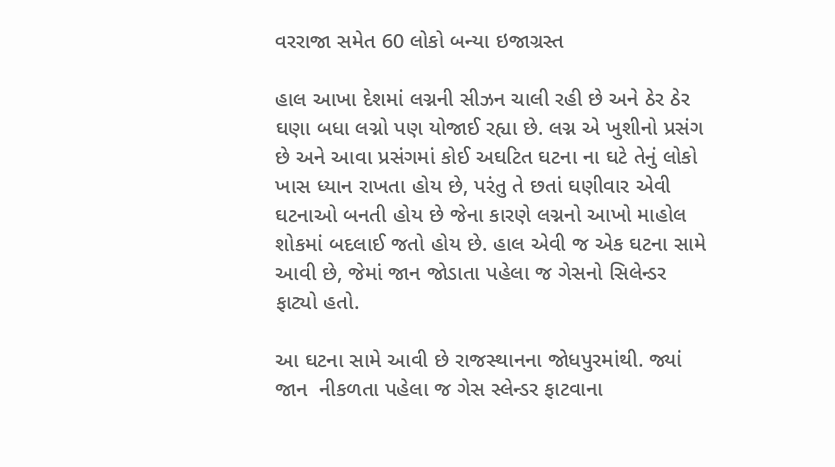વરરાજા સમેત 60 લોકો બન્યા ઇજાગ્રસ્ત

હાલ આખા દેશમાં લગ્નની સીઝન ચાલી રહી છે અને ઠેર ઠેર ઘણા બધા લગ્નો પણ યોજાઈ રહ્યા છે. લગ્ન એ ખુશીનો પ્રસંગ છે અને આવા પ્રસંગમાં કોઈ અઘટિત ઘટના ના ઘટે તેનું લોકો ખાસ ધ્યાન રાખતા હોય છે, પરંતુ તે છતાં ઘણીવાર એવી ઘટનાઓ બનતી હોય છે જેના કારણે લગ્નનો આખો માહોલ શોકમાં બદલાઈ જતો હોય છે. હાલ એવી જ એક ઘટના સામે આવી છે, જેમાં જાન જોડાતા પહેલા જ ગેસનો સિલેન્ડર ફાટ્યો હતો.

આ ઘટના સામે આવી છે રાજસ્થાનના જોધપુરમાંથી. જ્યાં જાન  નીકળતા પહેલા જ ગેસ સ્લેન્ડર ફાટવાના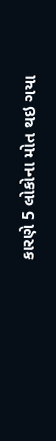કારણે 5 લોકોના મોત થઇ ગયા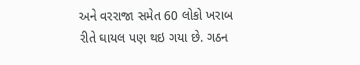અને વરરાજા સમેત 60 લોકો ખરાબ રીતે ઘાયલ પણ થઇ ગયા છે. ગઠન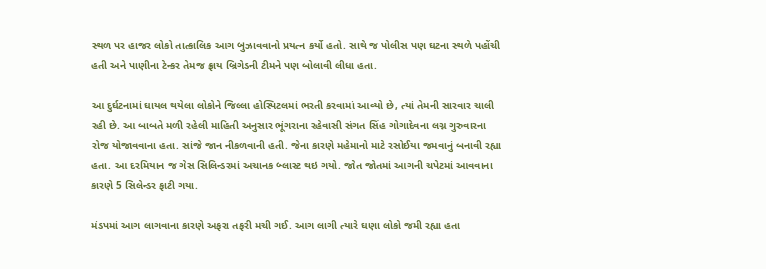સ્થળ પર હાજર લોકો તાત્કાલિક આગ બુઝાવવાનો પ્રયત્ન કર્યો હતો. સાથે જ પોલીસ પણ ઘટના સ્થળે પહોંચી હતી અને પાણીના ટેન્કર તેમજ ફ્રાય બ્રિગેડની ટીમને પણ બોલાવી લીધા હતા.

આ દુર્ઘટનામાં ઘાયલ થયેલા લોકોને જિલ્લા હોસ્પિટલમાં ભરતી કરવામાં આવ્યો છે, ત્યાં તેમની સારવાર ચાલી રહી છે. આ બાબતે મળી રહેલી માહિતી અનુસાર ભૂંગરાના રહેવાસી સંગત સિંહ ગોગાદેવના લગ્ન ગુરુવારના રોજ યોજાવવાના હતા. સાંજે જાન નીકળવાની હતી. જેના કારણે મહેમાનો માટે રસોઈયા જમવાનું બનાવી રહ્યા હતા. આ દરમિયાન જ ગેસ સિલિન્ડરમાં અચાનક બ્લાસ્ટ થઇ ગયો. જોત જોતમાં આગની ચપેટમાં આવવાના કારણે 5 સિલેન્ડર ફાટી ગયા.

મંડપમાં આગ લાગવાના કારણે અફરા તફરી મચી ગઈ. આગ લાગી ત્યારે ઘણા લોકો જમી રહ્યા હતા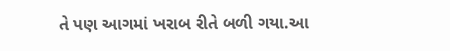તે પણ આગમાં ખરાબ રીતે બળી ગયા.આ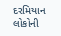દરમિયાન લોકોની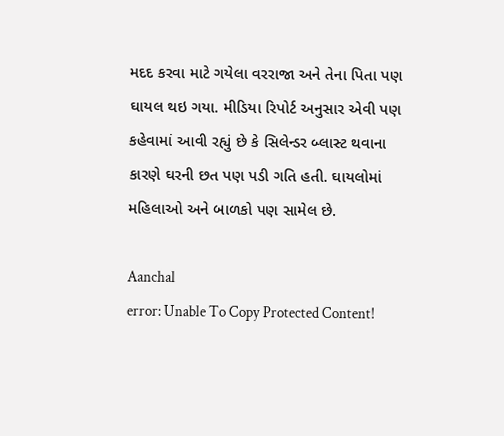મદદ કરવા માટે ગયેલા વરરાજા અને તેના પિતા પણ ઘાયલ થઇ ગયા. મીડિયા રિપોર્ટ અનુસાર એવી પણ કહેવામાં આવી રહ્યું છે કે સિલેન્ડર બ્લાસ્ટ થવાના કારણે ઘરની છત પણ પડી ગતિ હતી. ઘાયલોમાં મહિલાઓ અને બાળકો પણ સામેલ છે.

Aanchal
error: Unable To Copy Protected Content!